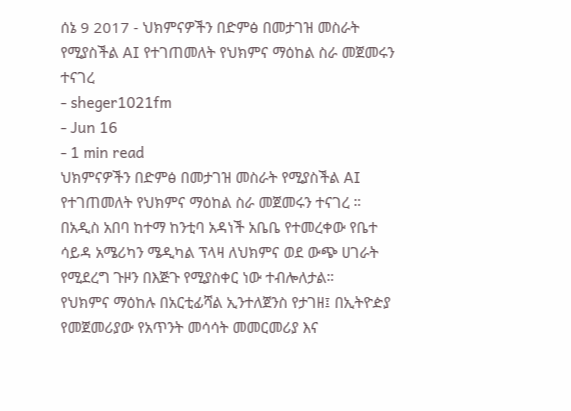ሰኔ 9 2017 - ህክምናዎችን በድምፅ በመታገዝ መስራት የሚያስችል AI የተገጠመለት የህክምና ማዕከል ስራ መጀመሩን ተናገረ
- sheger1021fm
- Jun 16
- 1 min read
ህክምናዎችን በድምፅ በመታገዝ መስራት የሚያስችል AI የተገጠመለት የህክምና ማዕከል ስራ መጀመሩን ተናገረ ።
በአዲስ አበባ ከተማ ከንቲባ አዳነች አቤቤ የተመረቀው የቤተ ሳይዳ አሜሪካን ሜዲካል ፕላዛ ለህክምና ወደ ውጭ ሀገራት የሚደረግ ጉዞን በእጅጉ የሚያስቀር ነው ተብሎለታል።
የህክምና ማዕከሉ በአርቲፊሻል ኢንተለጀንስ የታገዘ፤ በኢትዮዽያ የመጀመሪያው የአጥንት መሳሳት መመርመሪያ እና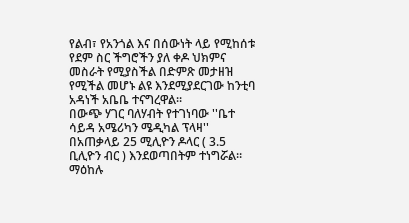የልብ፣ የአንጎል እና በሰውነት ላይ የሚከሰቱ የደም ስር ችግሮችን ያለ ቀዶ ህክምና መስራት የሚያስችል በድምጽ መታዘዝ የሚችል መሆኑ ልዩ እንደሚያደርገው ከንቲባ አዳነች አቤቤ ተናግረዋል።
በውጭ ሃገር ባለሃብት የተገነባው ''ቤተ ሳይዳ አሜሪካን ሜዲካል ፕላዛ'' በአጠቃላይ 25 ሚሊዮን ዶላር ( 3.5 ቢሊዮን ብር ) እንደወጣበትም ተነግሯል።
ማዕከሉ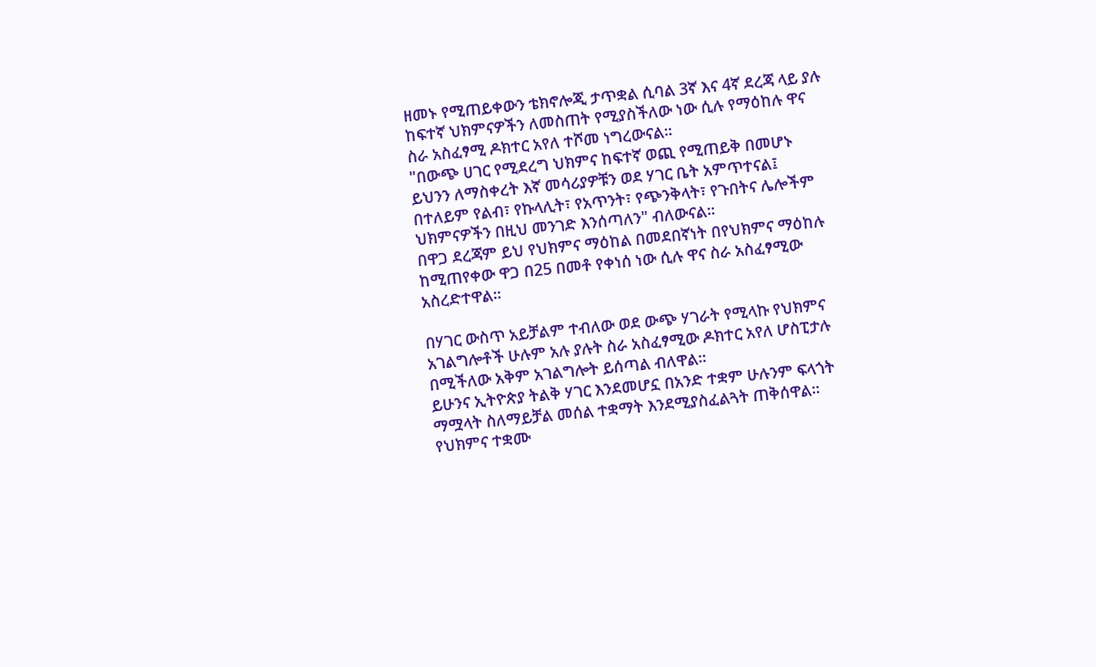ዘመኑ የሚጠይቀውን ቴክኖሎጂ ታጥቋል ሲባል 3ኛ እና 4ኛ ደረጃ ላይ ያሉ ከፍተኛ ህክምናዎችን ለመስጠት የሚያስችለው ነው ሲሉ የማዕከሉ ዋና ስራ አስፈፃሚ ዶክተር አየለ ተሾመ ነግረውናል።
"በውጭ ሀገር የሚደረግ ህክምና ከፍተኛ ወጪ የሚጠይቅ በመሆኑ ይህንን ለማስቀረት እኛ መሳሪያዎቹን ወደ ሃገር ቤት አምጥተናል፤ በተለይም የልብ፣ የኩላሊት፣ የአጥንት፣ የጭንቅላት፣ የጉበትና ሌሎችም ህክምናዎችን በዚህ መንገድ እንሰጣለን" ብለውናል።
በዋጋ ደረጃም ይህ የህክምና ማዕከል በመደበኛነት በየህክምና ማዕከሉ ከሚጠየቀው ዋጋ በ25 በመቶ የቀነሰ ነው ሲሉ ዋና ስራ አስፈፃሚው አስረድተዋል።

በሃገር ውስጥ አይቻልም ተብለው ወደ ውጭ ሃገራት የሚላኩ የህክምና አገልግሎቶች ሁሉም አሉ ያሉት ስራ አስፈፃሚው ዶክተር አየለ ሆስፒታሉ በሚችለው አቅም አገልግሎት ይሰጣል ብለዋል።
ይሁንና ኢትዮጵያ ትልቅ ሃገር እንደመሆኗ በአንድ ተቋም ሁሉንም ፍላጎት ማሟላት ስለማይቻል መሰል ተቋማት እንደሚያስፈልጓት ጠቅሰዋል።
የህክምና ተቋሙ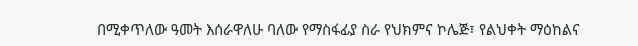በሚቀጥለው ዓመት እሰራዋለሁ ባለው የማስፋፊያ ስራ የህክምና ኮሌጅ፣ የልህቀት ማዕከልና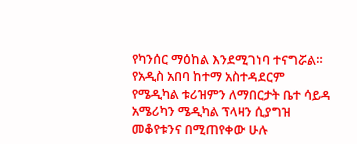የካንሰር ማዕከል እንደሚገነባ ተናግሯል።
የአዲስ አበባ ከተማ አስተዳደርም የሜዲካል ቱሪዝምን ለማበርታት ቤተ ሳይዳ አሜሪካን ሜዲካል ፕላዛን ሲያግዝ መቆየቱንና በሚጠየቀው ሁሉ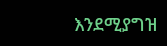እንደሚያግዝ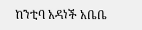ከንቲባ አዳነች አቤቤ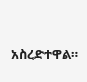አስረድተዋል።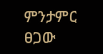ምንታምር ፀጋው